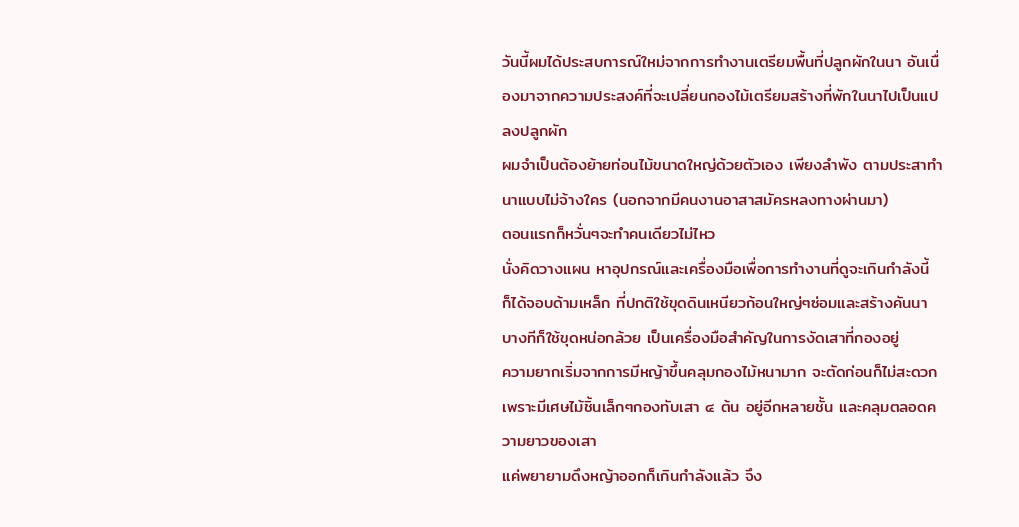วันนี้ผมได้ประสบการณ์ใหม่จากการทำงานเตรียมพื้นที่ปลูกผักในนา อันเนื่องมาจากความประสงค์ที่จะเปลี่ยนกองไม้เตรียมสร้างที่พักในนาไปเป็นแปลงปลูกผัก
ผมจำเป็นต้องย้ายท่อนไม้ขนาดใหญ่ด้วยตัวเอง เพียงลำพัง ตามประสาทำนาแบบไม่จ้างใคร (นอกจากมีคนงานอาสาสมัครหลงทางผ่านมา)
ตอนแรกก็หวั่นๆจะทำคนเดียวไม่ไหว
นั่งคิดวางแผน หาอุปกรณ์และเครื่องมือเพื่อการทำงานที่ดูจะเกินกำลังนี้
ก็ได้จอบด้ามเหล็ก ที่ปกติใช้ขุดดินเหนียวก้อนใหญ่ๆซ่อมและสร้างคันนา บางทีก็ใช้ขุดหน่อกล้วย เป็นเครื่องมือสำคัญในการงัดเสาที่กองอยู่
ความยากเริ่มจากการมีหญ้าขึ้นคลุมกองไม้หนามาก จะตัดก่อนก็ไม่สะดวก เพราะมีเศษไม้ชิ้นเล็กๆกองทับเสา ๔ ต้น อยู่อีกหลายชั้น และคลุมตลอดความยาวของเสา
แค่พยายามดึงหญ้าออกก็เกินกำลังแล้ว จึง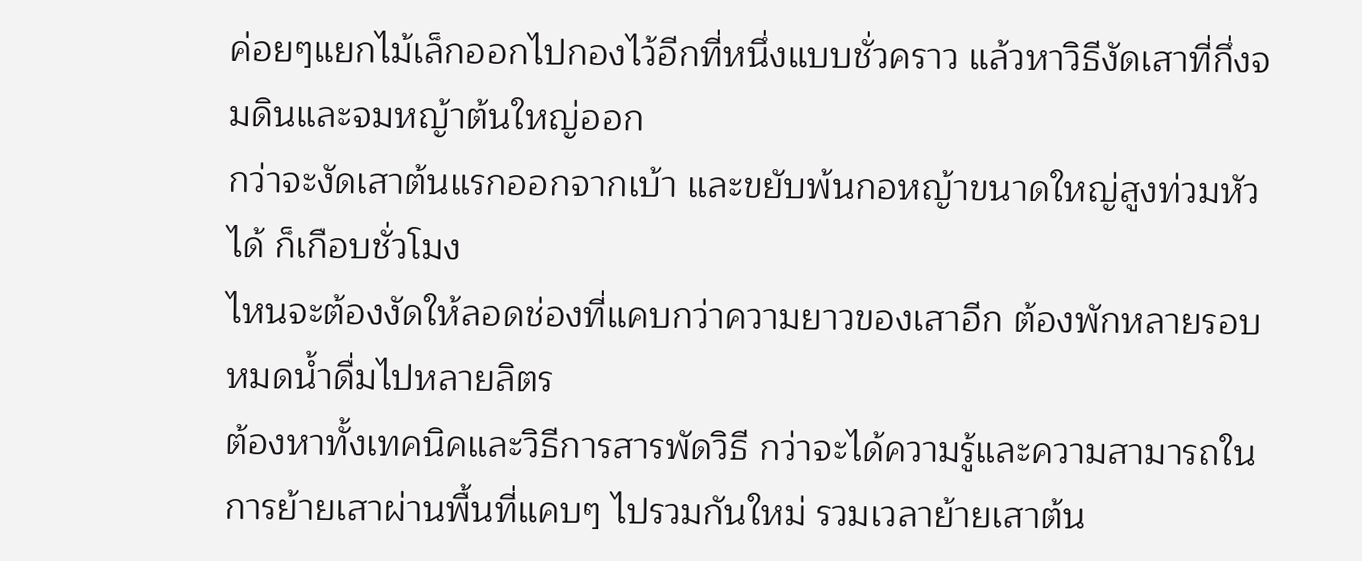ค่อยๆแยกไม้เล็กออกไปกองไว้อีกที่หนึ่งแบบชั่วคราว แล้วหาวิธีงัดเสาที่กึ่งจมดินและจมหญ้าต้นใหญ่ออก
กว่าจะงัดเสาต้นแรกออกจากเบ้า และขยับพ้นกอหญ้าขนาดใหญ่สูงท่วมหัวได้ ก็เกือบชั่วโมง
ไหนจะต้องงัดให้ลอดช่องที่แคบกว่าความยาวของเสาอีก ต้องพักหลายรอบ หมดน้ำดื่มไปหลายลิตร
ต้องหาทั้งเทคนิคและวิธีการสารพัดวิธี กว่าจะได้ความรู้และความสามารถในการย้ายเสาผ่านพื้นที่แคบๆ ไปรวมกันใหม่ รวมเวลาย้ายเสาต้น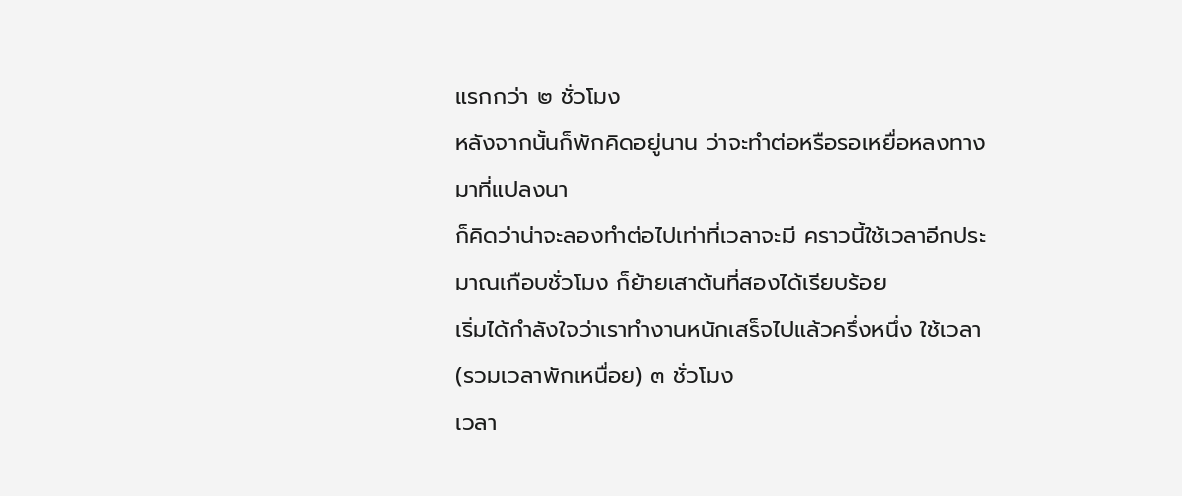แรกกว่า ๒ ชั่วโมง
หลังจากนั้นก็พักคิดอยู่นาน ว่าจะทำต่อหรือรอเหยื่อหลงทางมาที่แปลงนา
ก็คิดว่าน่าจะลองทำต่อไปเท่าที่เวลาจะมี คราวนี้ใช้เวลาอีกประมาณเกือบชั่วโมง ก็ย้ายเสาต้นที่สองได้เรียบร้อย
เริ่มได้กำลังใจว่าเราทำงานหนักเสร็จไปแล้วครึ่งหนึ่ง ใช้เวลา (รวมเวลาพักเหนื่อย) ๓ ชั่วโมง
เวลา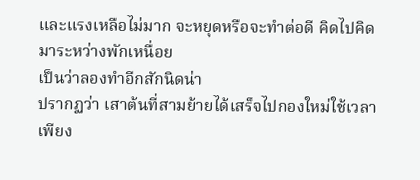และแรงเหลือไม่มาก จะหยุดหรือจะทำต่อดี คิดไปคิดมาระหว่างพักเหนื่อย
เป็นว่าลองทำอีกสักนิดน่า
ปรากฏว่า เสาต้นที่สามย้ายได้เสร็จไปกองใหม่ใช้เวลาเพียง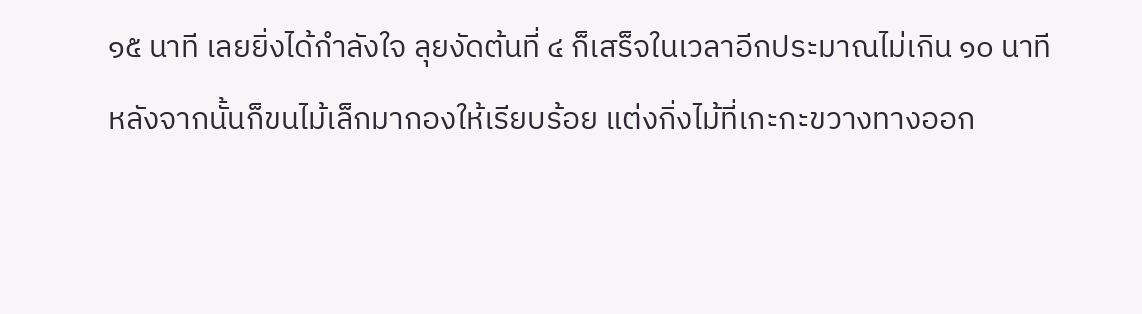๑๕ นาที เลยยิ่งได้กำลังใจ ลุยงัดต้นที่ ๔ ก็เสร็จในเวลาอีกประมาณไม่เกิน ๑๐ นาที
หลังจากนั้นก็ขนไม้เล็กมากองให้เรียบร้อย แต่งกิ่งไม้ที่เกะกะขวางทางออก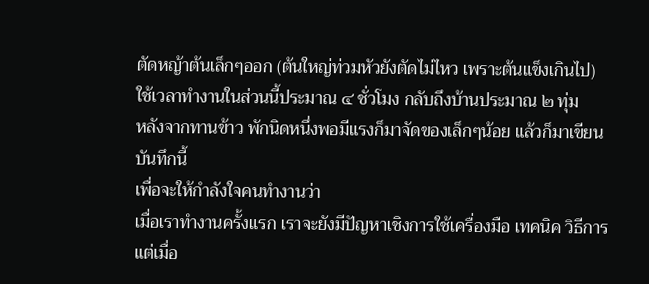ตัดหญ้าต้นเล็กๆออก (ต้นใหญ่ท่วมหัวยังตัดไม่ไหว เพราะต้นแข็งเกินไป)
ใช้เวลาทำงานในส่วนนี้ประมาณ ๔ ชั่วโมง กลับถึงบ้านประมาณ ๒ ทุ่ม
หลังจากทานข้าว พักนิดหนึ่งพอมีแรงก็มาจัดของเล็กๆน้อย แล้วก็มาเขียนบันทึกนี้
เพื่อจะให้กำลังใจคนทำงานว่า
เมื่อเราทำงานครั้งแรก เราจะยังมีปัญหาเชิงการใช้เครื่องมือ เทคนิค วิธีการ
แต่เมื่อ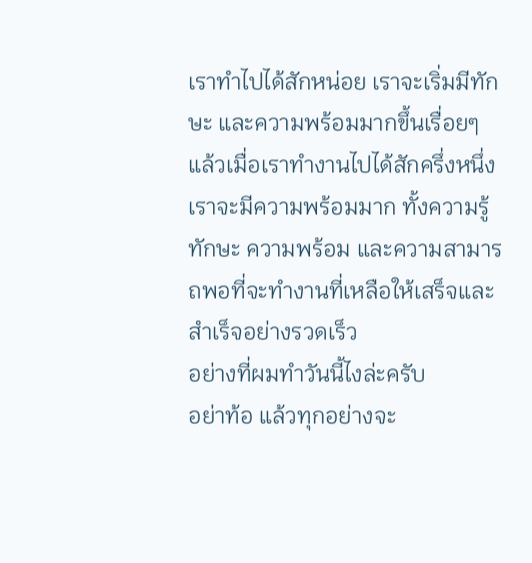เราทำไปได้สักหน่อย เราจะเริ่มมีทักษะ และความพร้อมมากขึ้นเรื่อยๆ
แล้วเมื่อเราทำงานไปได้สักครึ่งหนึ่ง เราจะมีความพร้อมมาก ทั้งความรู้ ทักษะ ความพร้อม และความสามารถพอที่จะทำงานที่เหลือให้เสร็จและสำเร็จอย่างรวดเร็ว
อย่างที่ผมทำวันนี้ไงล่ะครับ
อย่าท้อ แล้วทุกอย่างจะ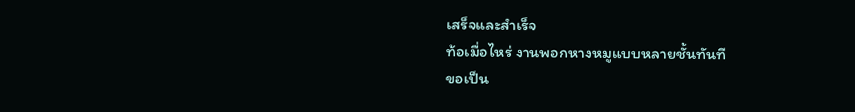เสร็จและสำเร็จ
ท้อเมื่อไหร่ งานพอกหางหมูแบบหลายชั้นทันที
ขอเป็น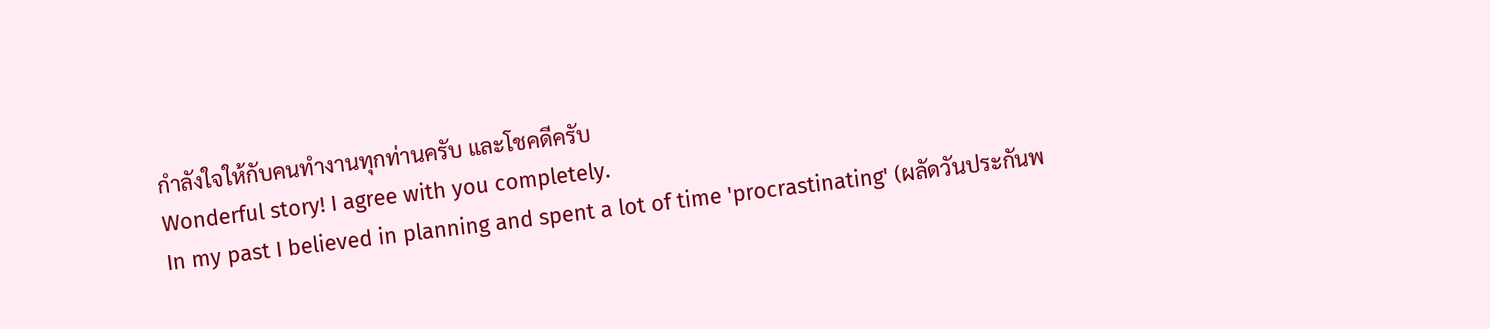กำลังใจให้กับคนทำงานทุกท่านครับ และโชคดีครับ
Wonderful story! I agree with you completely.
In my past I believed in planning and spent a lot of time 'procrastinating' (ผลัดวันประกันพ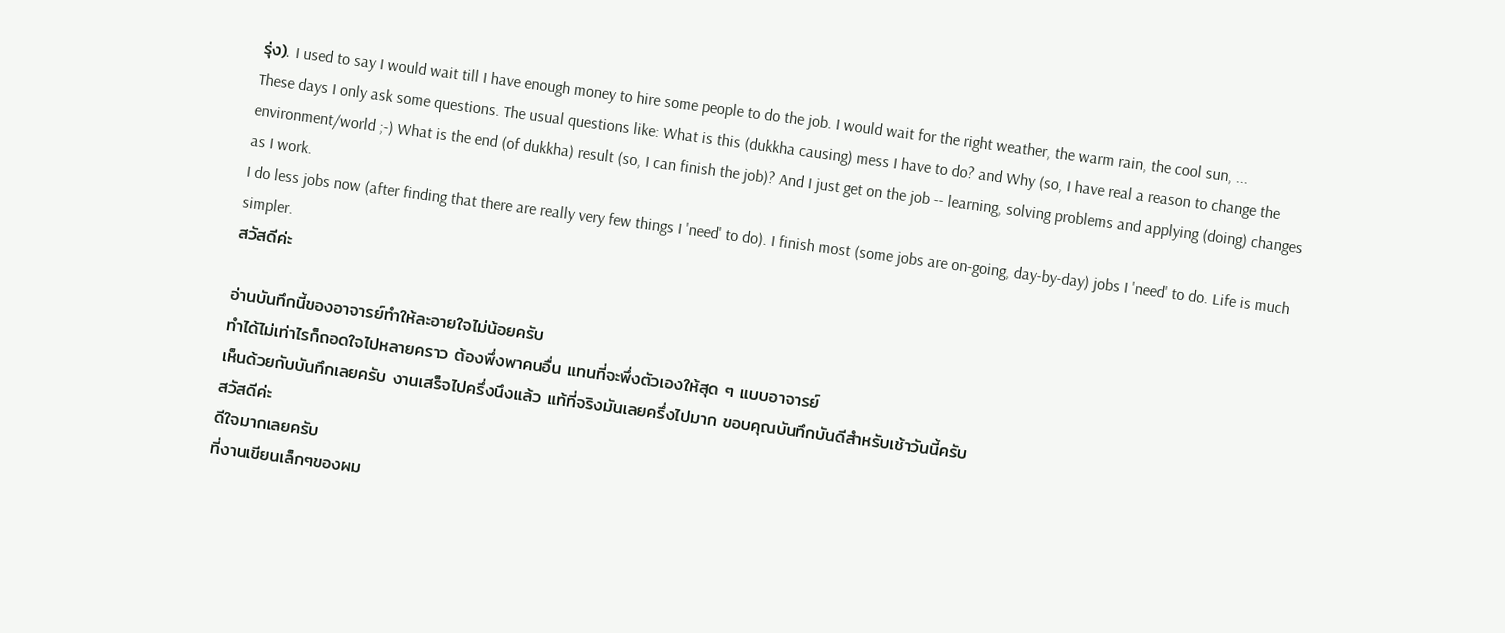รุ่ง). I used to say I would wait till I have enough money to hire some people to do the job. I would wait for the right weather, the warm rain, the cool sun, ...
These days I only ask some questions. The usual questions like: What is this (dukkha causing) mess I have to do? and Why (so, I have real a reason to change the environment/world ;-) What is the end (of dukkha) result (so, I can finish the job)? And I just get on the job -- learning, solving problems and applying (doing) changes as I work.
I do less jobs now (after finding that there are really very few things I 'need' to do). I finish most (some jobs are on-going, day-by-day) jobs I 'need' to do. Life is much simpler.
สวัสดีค่ะ

อ่านบันทึกนี้ของอาจารย์ทำให้ละอายใจไม่น้อยครับ
ทำได้ไม่เท่าไรก็ถอดใจไปหลายคราว ต้องพึ่งพาคนอื่น แทนที่จะพึ่งตัวเองให้สุด ๆ แบบอาจารย์
เห็นด้วยกับบันทึกเลยครับ งานเสร็จไปครึ่งนึงแล้ว แท้ที่จริงมันเลยครึ่งไปมาก ขอบคุณบันทึกบันดีสำหรับเช้าวันนี้ครับ
สวัสดีค่ะ
ดีใจมากเลยครับ
ที่งานเขียนเล็กๆของผม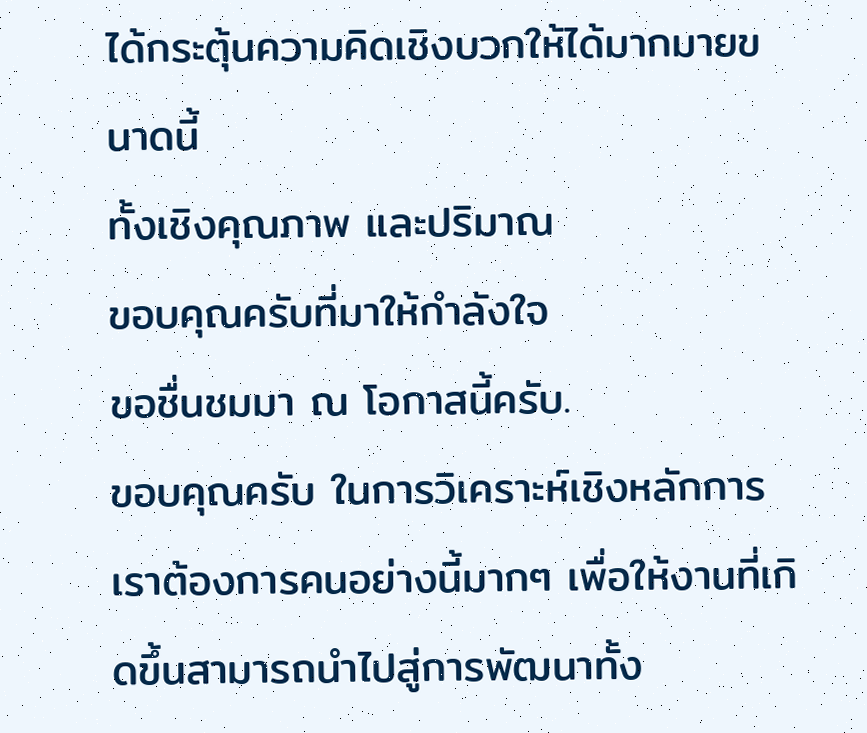ได้กระตุ้นความคิดเชิงบวกให้ได้มากมายขนาดนี้
ทั้งเชิงคุณภาพ และปริมาณ
ขอบคุณครับที่มาให้กำลังใจ
ขอชื่นชมมา ณ โอกาสนี้ครับ.
ขอบคุณครับ ในการวิเคราะห์เชิงหลักการ
เราต้องการคนอย่างนี้มากๆ เพื่อให้งานที่เกิดขึ้นสามารถนำไปสู่การพัฒนาทั้ง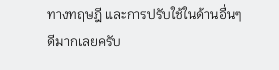ทางทฤษฎี และการปรับใช้ในด้านอื่นๆ
ดีมากเลยครับ